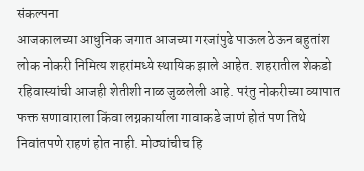संकल्पना
आजकालच्या आधुनिक जगात आजच्या गरजांपुढे पाऊल ठेऊन बहुतांश लोक नोकरी निमित्य शहरांमध्ये स्थायिक झाले आहेत. शहरातील शेकडो रहिवास्यांची आजही शेतीशी नाळ जुळलेली आहे. परंतु नोकरीच्या व्यापात फक्त सणावाराला किंवा लग्नकार्याला गावाकडे जाणं होतं पण तिथे निवांतपणे राहणं होत नाही. मोठ्यांचीच हि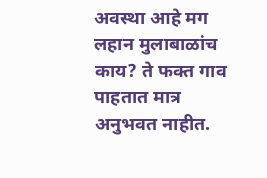अवस्था आहे मग लहान मुलाबाळांच काय? ते फक्त गाव पाहतात मात्र अनुभवत नाहीत.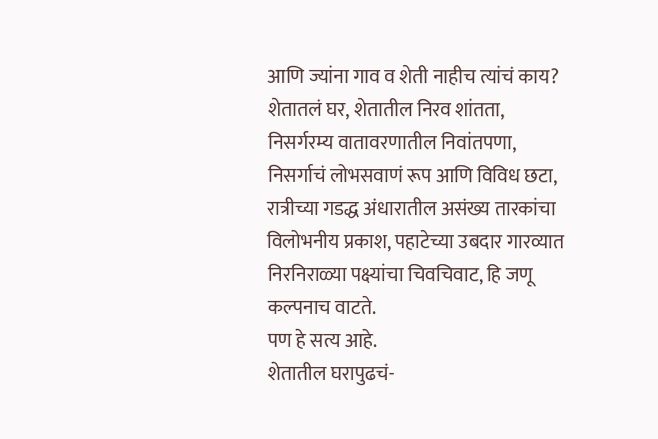आणि ज्यांना गाव व शेती नाहीच त्यांचं काय?
शेतातलं घर, शेतातील निरव शांतता, निसर्गरम्य वातावरणातील निवांतपणा, निसर्गाचं लोभसवाणं रूप आणि विविध छटा, रात्रीच्या गडद्ध अंधारातील असंख्य तारकांचा विलोभनीय प्रकाश, पहाटेच्या उबदार गारव्यात निरनिराळ्या पक्ष्यांचा चिवचिवाट, हि जणू कल्पनाच वाटते.
पण हे सत्य आहे.
शेतातील घरापुढचं-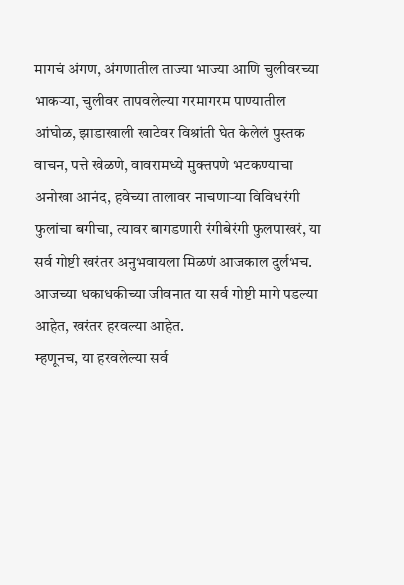मागचं अंगण, अंगणातील ताज्या भाज्या आणि चुलीवरच्या भाकऱ्या, चुलीवर तापवलेल्या गरमागरम पाण्यातील आंघोळ, झाडाखाली खाटेवर विश्रांती घेत केलेलं पुस्तक वाचन, पत्ते खेळणे, वावरामध्ये मुक्तपणे भटकण्याचा अनोखा आनंद, हवेच्या तालावर नाचणाऱ्या विविधरंगी फुलांचा बगीचा, त्यावर बागडणारी रंगीबेरंगी फुलपाखरं, या सर्व गोष्टी खरंतर अनुभवायला मिळणं आजकाल दुर्लभच.
आजच्या धकाधकीच्या जीवनात या सर्व गोष्टी मागे पडल्या आहेत, खरंतर हरवल्या आहेत.
म्हणूनच, या हरवलेल्या सर्व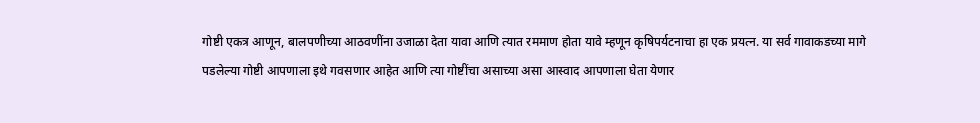गोष्टी एकत्र आणून, बालपणीच्या आठवणींना उजाळा देता यावा आणि त्यात रममाण होता यावे म्हणून कृषिपर्यटनाचा हा एक प्रयत्न. या सर्व गावाकडच्या मागे पडलेल्या गोष्टी आपणाला इथे गवसणार आहेत आणि त्या गोष्टींचा असाच्या असा आस्वाद आपणाला घेता येणार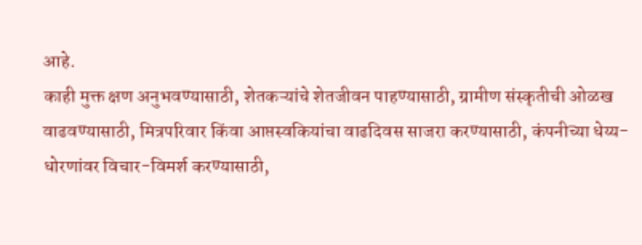आहे.
काही मुक्त क्षण अनुभवण्यासाठी, शेतकऱ्यांचे शेतजीवन पाहण्यासाठी, ग्रामीण संस्कृतीची ओळख वाढवण्यासाठी, मित्रपरिवार किंवा आप्तस्वकियांचा वाढदिवस साजरा करण्यासाठी, कंपनीच्या धेय्य-धोरणांवर विचार-विमर्श करण्यासाठी,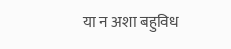या न अशा बहुविध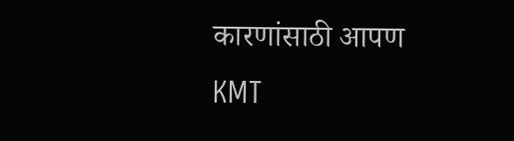कारणांसाठी आपण KMT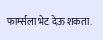फार्म्सला भेट देऊ शकता.